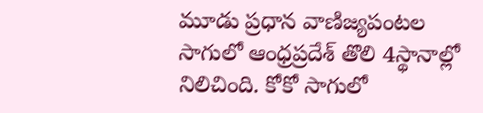మూడు ప్రధాన వాణిజ్యపంటల సాగులో ఆంధ్రప్రదేశ్ తొలి 4స్థానాల్లో నిలిచింది. కోకో సాగులో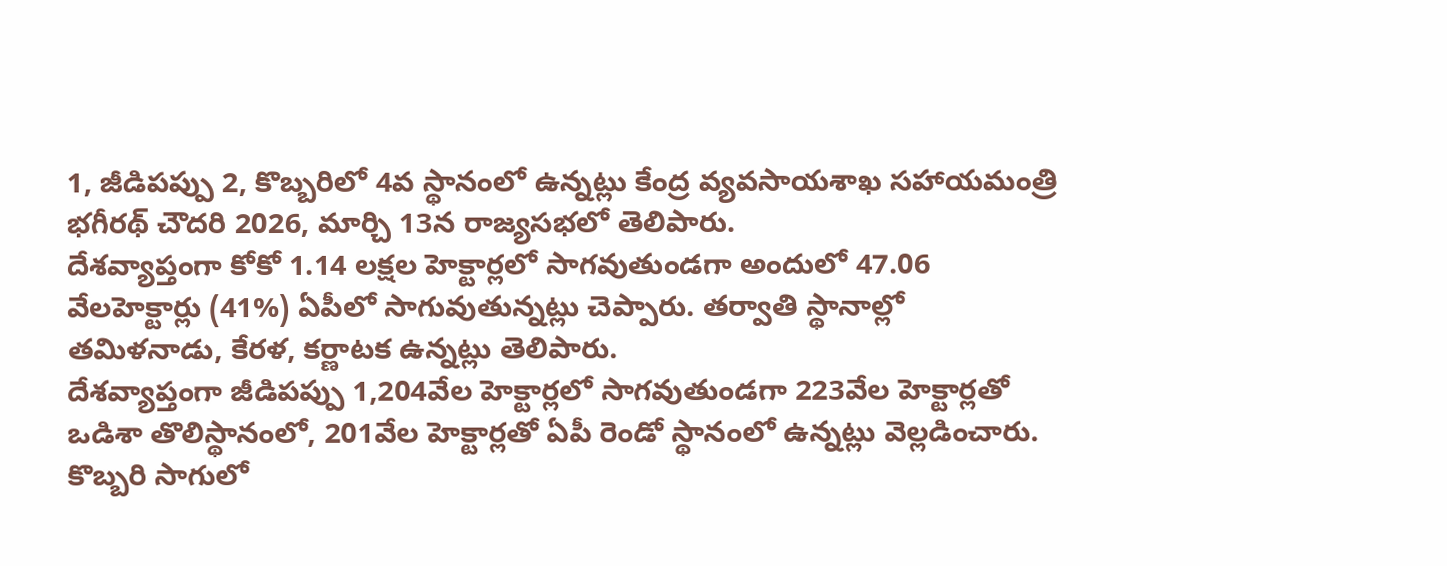1, జీడిపప్పు 2, కొబ్బరిలో 4వ స్థానంలో ఉన్నట్లు కేంద్ర వ్యవసాయశాఖ సహాయమంత్రి భగీరథ్ చౌదరి 2026, మార్చి 13న రాజ్యసభలో తెలిపారు.
దేశవ్యాప్తంగా కోకో 1.14 లక్షల హెక్టార్లలో సాగవుతుండగా అందులో 47.06 వేలహెక్టార్లు (41%) ఏపీలో సాగువుతున్నట్లు చెప్పారు. తర్వాతి స్థానాల్లో తమిళనాడు, కేరళ, కర్ణాటక ఉన్నట్లు తెలిపారు.
దేశవ్యాప్తంగా జీడిపప్పు 1,204వేల హెక్టార్లలో సాగవుతుండగా 223వేల హెక్టార్లతో ఒడిశా తొలిస్థానంలో, 201వేల హెక్టార్లతో ఏపీ రెండో స్థానంలో ఉన్నట్లు వెల్లడించారు.
కొబ్బరి సాగులో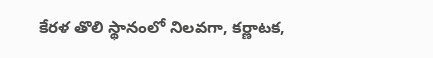కేరళ తొలి స్థానంలో నిలవగా, కర్ణాటక,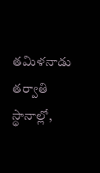తమిళనాడు తర్వాతి స్థానాల్లో,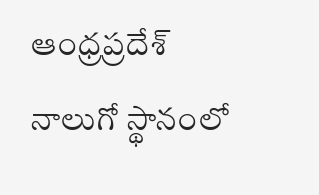ఆంధ్రప్రదేశ్ నాలుగో స్థానంలో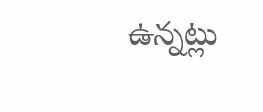ఉన్నట్లు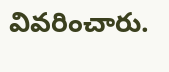వివరించారు.